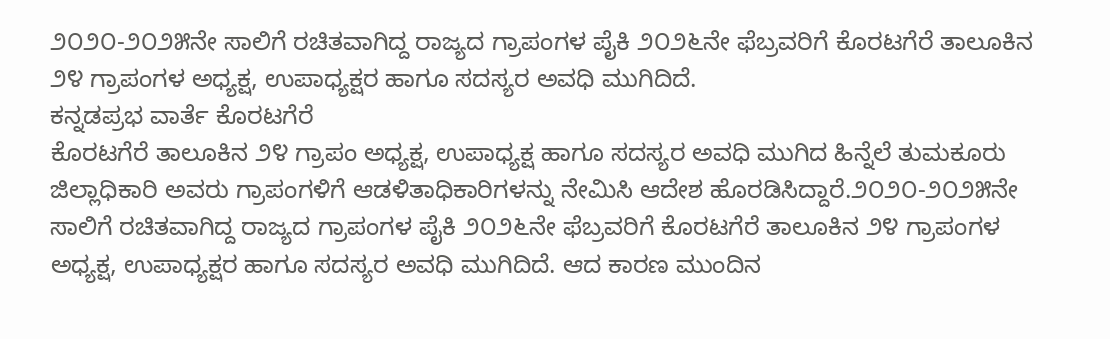೨೦೨೦-೨೦೨೫ನೇ ಸಾಲಿಗೆ ರಚಿತವಾಗಿದ್ದ ರಾಜ್ಯದ ಗ್ರಾಪಂಗಳ ಪೈಕಿ ೨೦೨೬ನೇ ಫೆಬ್ರವರಿಗೆ ಕೊರಟಗೆರೆ ತಾಲೂಕಿನ ೨೪ ಗ್ರಾಪಂಗಳ ಅಧ್ಯಕ್ಷ, ಉಪಾಧ್ಯಕ್ಷರ ಹಾಗೂ ಸದಸ್ಯರ ಅವಧಿ ಮುಗಿದಿದೆ.
ಕನ್ನಡಪ್ರಭ ವಾರ್ತೆ ಕೊರಟಗೆರೆ
ಕೊರಟಗೆರೆ ತಾಲೂಕಿನ ೨೪ ಗ್ರಾಪಂ ಅಧ್ಯಕ್ಷ, ಉಪಾಧ್ಯಕ್ಷ ಹಾಗೂ ಸದಸ್ಯರ ಅವಧಿ ಮುಗಿದ ಹಿನ್ನೆಲೆ ತುಮಕೂರು ಜಿಲ್ಲಾಧಿಕಾರಿ ಅವರು ಗ್ರಾಪಂಗಳಿಗೆ ಆಡಳಿತಾಧಿಕಾರಿಗಳನ್ನು ನೇಮಿಸಿ ಆದೇಶ ಹೊರಡಿಸಿದ್ದಾರೆ.೨೦೨೦-೨೦೨೫ನೇ ಸಾಲಿಗೆ ರಚಿತವಾಗಿದ್ದ ರಾಜ್ಯದ ಗ್ರಾಪಂಗಳ ಪೈಕಿ ೨೦೨೬ನೇ ಫೆಬ್ರವರಿಗೆ ಕೊರಟಗೆರೆ ತಾಲೂಕಿನ ೨೪ ಗ್ರಾಪಂಗಳ ಅಧ್ಯಕ್ಷ, ಉಪಾಧ್ಯಕ್ಷರ ಹಾಗೂ ಸದಸ್ಯರ ಅವಧಿ ಮುಗಿದಿದೆ. ಆದ ಕಾರಣ ಮುಂದಿನ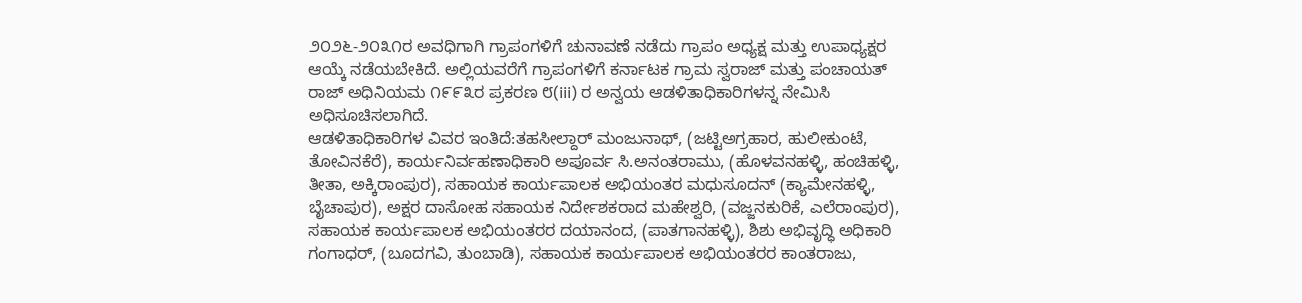೨೦೨೬-೨೦೩೧ರ ಅವಧಿಗಾಗಿ ಗ್ರಾಪಂಗಳಿಗೆ ಚುನಾವಣೆ ನಡೆದು ಗ್ರಾಪಂ ಅಧ್ಯಕ್ಷ ಮತ್ತು ಉಪಾಧ್ಯಕ್ಷರ ಆಯ್ಕೆ ನಡೆಯಬೇಕಿದೆ. ಅಲ್ಲಿಯವರೆಗೆ ಗ್ರಾಪಂಗಳಿಗೆ ಕರ್ನಾಟಕ ಗ್ರಾಮ ಸ್ವರಾಜ್ ಮತ್ತು ಪಂಚಾಯತ್ ರಾಜ್ ಅಧಿನಿಯಮ ೧೯೯೩ರ ಪ್ರಕರಣ ೮(iii) ರ ಅನ್ವಯ ಆಡಳಿತಾಧಿಕಾರಿಗಳನ್ನ ನೇಮಿಸಿ ಅಧಿಸೂಚಿಸಲಾಗಿದೆ.
ಆಡಳಿತಾಧಿಕಾರಿಗಳ ವಿವರ ಇಂತಿದೆ:ತಹಸೀಲ್ದಾರ್ ಮಂಜುನಾಥ್, (ಜಟ್ಟಿಅಗ್ರಹಾರ, ಹುಲೀಕುಂಟೆ, ತೋವಿನಕೆರೆ), ಕಾರ್ಯನಿರ್ವಹಣಾಧಿಕಾರಿ ಅಪೂರ್ವ ಸಿ.ಅನಂತರಾಮು, (ಹೊಳವನಹಳ್ಳಿ, ಹಂಚಿಹಳ್ಳಿ, ತೀತಾ, ಅಕ್ಕಿರಾಂಪುರ), ಸಹಾಯಕ ಕಾರ್ಯಪಾಲಕ ಅಭಿಯಂತರ ಮಧುಸೂದನ್ (ಕ್ಯಾಮೇನಹಳ್ಳಿ, ಬೈಚಾಪುರ), ಅಕ್ಷರ ದಾಸೋಹ ಸಹಾಯಕ ನಿರ್ದೇಶಕರಾದ ಮಹೇಶ್ವರಿ, (ವಜ್ಜನಕುರಿಕೆ, ಎಲೆರಾಂಪುರ), ಸಹಾಯಕ ಕಾರ್ಯಪಾಲಕ ಅಭಿಯಂತರರ ದಯಾನಂದ, (ಪಾತಗಾನಹಳ್ಳಿ), ಶಿಶು ಅಭಿವೃದ್ಧಿ ಅಧಿಕಾರಿ ಗಂಗಾಧರ್, (ಬೂದಗವಿ, ತುಂಬಾಡಿ), ಸಹಾಯಕ ಕಾರ್ಯಪಾಲಕ ಅಭಿಯಂತರರ ಕಾಂತರಾಜು,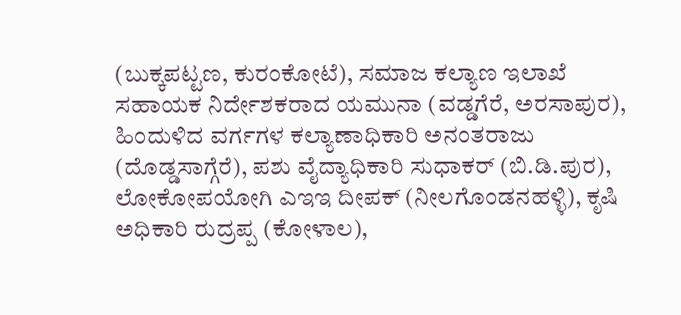(ಬುಕ್ಕಪಟ್ಟಣ, ಕುರಂಕೋಟೆ), ಸಮಾಜ ಕಲ್ಯಾಣ ಇಲಾಖೆ ಸಹಾಯಕ ನಿರ್ದೇಶಕರಾದ ಯಮುನಾ (ವಡ್ಡಗೆರೆ, ಅರಸಾಪುರ), ಹಿಂದುಳಿದ ವರ್ಗಗಳ ಕಲ್ಯಾಣಾಧಿಕಾರಿ ಅನಂತರಾಜು (ದೊಡ್ಡಸಾಗ್ಗೆರೆ), ಪಶು ವೈದ್ಯಾಧಿಕಾರಿ ಸುಧಾಕರ್ (ಬಿ.ಡಿ.ಪುರ), ಲೋಕೋಪಯೋಗಿ ಎಇಇ ದೀಪಕ್ (ನೀಲಗೊಂಡನಹಳ್ಳಿ), ಕೃಷಿ ಅಧಿಕಾರಿ ರುದ್ರಪ್ಪ (ಕೋಳಾಲ),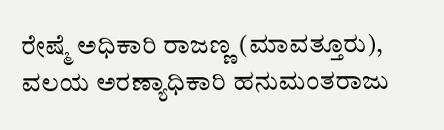ರೇಷ್ಮೆ ಅಧಿಕಾರಿ ರಾಜಣ್ಣ (ಮಾವತ್ತೂರು), ವಲಯ ಅರಣ್ಯಾಧಿಕಾರಿ ಹನುಮಂತರಾಜು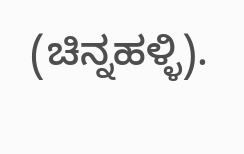(ಚಿನ್ನಹಳ್ಳಿ).